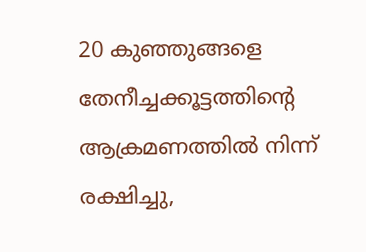20 കുഞ്ഞുങ്ങളെ  തേനീച്ചക്കൂട്ടത്തിന്റെ ആക്രമണത്തില്‍ നിന്ന് രക്ഷിച്ചു,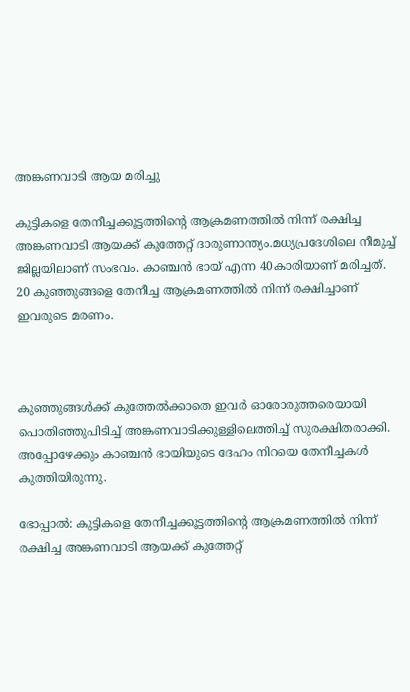അങ്കണവാടി ആയ മരിച്ചു

കുട്ടികളെ തേനീച്ചക്കൂട്ടത്തിന്റെ ആക്രമണത്തില്‍ നിന്ന് രക്ഷിച്ച അങ്കണവാടി ആയക്ക് കുത്തേറ്റ് ദാരുണാന്ത്യം.മധ്യപ്രദേശിലെ നീമുച്ച്‌ ജില്ലയിലാണ് സംഭവം. കാഞ്ചന്‍ ഭായ് എന്ന 40കാരിയാണ് മരിച്ചത്. 20 കുഞ്ഞുങ്ങളെ തേനീച്ച ആക്രമണത്തില്‍ നിന്ന് രക്ഷിച്ചാണ് ഇവരുടെ മരണം.



കുഞ്ഞുങ്ങള്‍ക്ക് കുത്തേല്‍ക്കാതെ ഇവര്‍ ഓരോരുത്തരെയായി പൊതിഞ്ഞുപിടിച്ച്‌ അങ്കണവാടിക്കുള്ളിലെത്തിച്ച്‌ സുരക്ഷിതരാക്കി. അപ്പോഴേക്കും കാഞ്ചന്‍ ഭായിയുടെ ദേഹം നിറയെ തേനീച്ചകള്‍ കുത്തിയിരുന്നു.

ഭോപ്പാൽ: കുട്ടികളെ തേനീച്ചക്കൂട്ടത്തിന്റെ ആക്രമണത്തില്‍ നിന്ന് രക്ഷിച്ച അങ്കണവാടി ആയക്ക് കുത്തേറ്റ്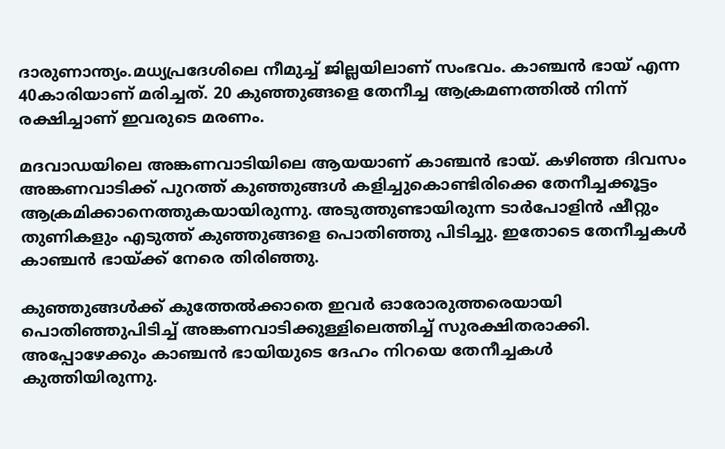ദാരുണാന്ത്യം.മധ്യപ്രദേശിലെ നീമുച്ച്‌ ജില്ലയിലാണ് സംഭവം. കാഞ്ചന്‍ ഭായ് എന്ന 40കാരിയാണ് മരിച്ചത്. 20 കുഞ്ഞുങ്ങളെ തേനീച്ച ആക്രമണത്തില്‍ നിന്ന് രക്ഷിച്ചാണ് ഇവരുടെ മരണം.

മദവാഡയിലെ അങ്കണവാടിയിലെ ആയയാണ് കാഞ്ചന്‍ ഭായ്. കഴിഞ്ഞ ദിവസം അങ്കണവാടിക്ക് പുറത്ത് കുഞ്ഞുങ്ങള്‍ കളിച്ചുകൊണ്ടിരിക്കെ തേനീച്ചക്കൂട്ടം ആക്രമിക്കാനെത്തുകയായിരുന്നു. അടുത്തുണ്ടായിരുന്ന ടാര്‍പോളിന്‍ ഷീറ്റും തുണികളും എടുത്ത് കുഞ്ഞുങ്ങളെ പൊതിഞ്ഞു പിടിച്ചു. ഇതോടെ തേനീച്ചകള്‍ കാഞ്ചന്‍ ഭായ്ക്ക് നേരെ തിരിഞ്ഞു.

കുഞ്ഞുങ്ങള്‍ക്ക് കുത്തേല്‍ക്കാതെ ഇവര്‍ ഓരോരുത്തരെയായി പൊതിഞ്ഞുപിടിച്ച്‌ അങ്കണവാടിക്കുള്ളിലെത്തിച്ച്‌ സുരക്ഷിതരാക്കി. അപ്പോഴേക്കും കാഞ്ചന്‍ ഭായിയുടെ ദേഹം നിറയെ തേനീച്ചകള്‍ കുത്തിയിരുന്നു.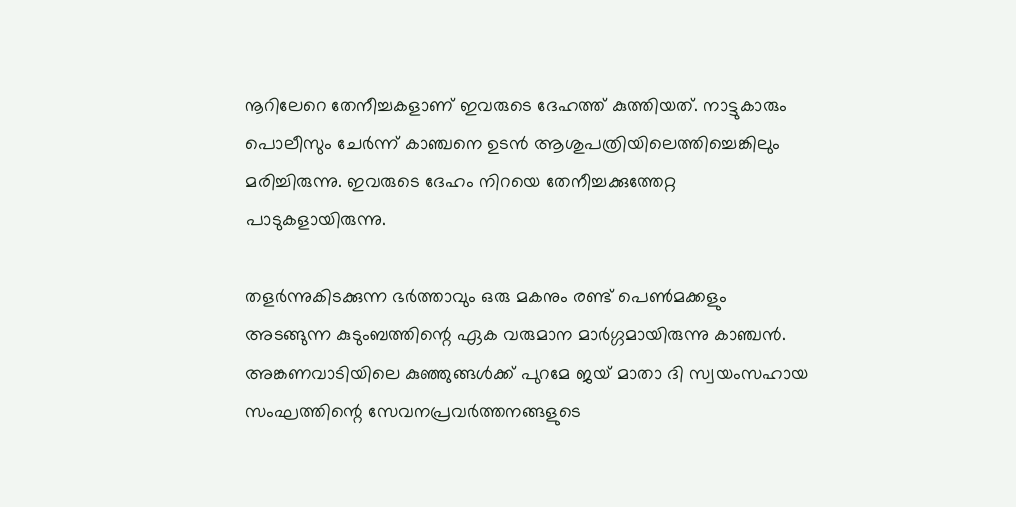നൂറിലേറെ തേനീച്ചകളാണ് ഇവരുടെ ദേഹത്ത് കുത്തിയത്. നാട്ടുകാരും പൊലീസും ചേര്‍ന്ന് കാഞ്ചനെ ഉടന്‍ ആശുപത്രിയിലെത്തിച്ചെങ്കിലും മരിച്ചിരുന്നു. ഇവരുടെ ദേഹം നിറയെ തേനീച്ചക്കുത്തേറ്റ പാടുകളായിരുന്നു.

തളര്‍ന്നുകിടക്കുന്ന ഭര്‍ത്താവും ഒരു മകനും രണ്ട് പെണ്‍മക്കളും അടങ്ങുന്ന കുടുംബത്തിന്റെ ഏക വരുമാന മാര്‍ഗ്ഗമായിരുന്നു കാഞ്ചന്‍. അങ്കണവാടിയിലെ കുഞ്ഞുങ്ങള്‍ക്ക് പുറമേ ജയ് മാതാ ദി സ്വയംസഹായ സംഘത്തിന്റെ സേവനപ്രവര്‍ത്തനങ്ങളുടെ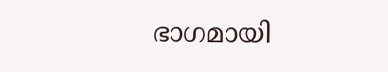ഭാഗമായി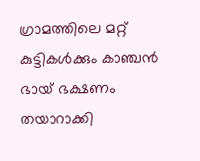ഗ്രാമത്തിലെ മറ്റ് കുട്ടികള്‍ക്കും കാഞ്ചന്‍ ഭായ് ഭക്ഷണം തയാറാക്കി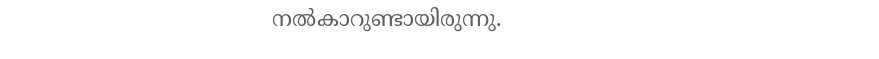നല്‍കാറുണ്ടായിരുന്നു.